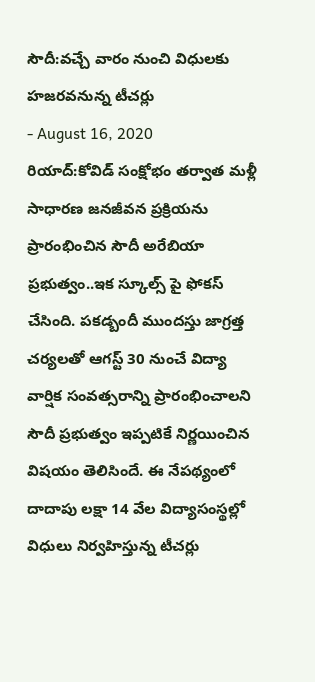సౌదీ:వచ్చే వారం నుంచి విధులకు హజరవనున్న టీచర్లు
- August 16, 2020
రియాద్:కోవిడ్ సంక్షోభం తర్వాత మళ్లీ సాధారణ జనజీవన ప్రక్రియను ప్రారంభించిన సౌదీ అరేబియా ప్రభుత్వం..ఇక స్కూల్స్ పై ఫోకస్ చేసింది. పకడ్బందీ ముందస్తు జాగ్రత్త చర్యలతో ఆగస్ట్ 30 నుంచే విద్యా వార్షిక సంవత్సరాన్ని ప్రారంభించాలని సౌదీ ప్రభుత్వం ఇప్పటికే నిర్ణయించిన విషయం తెలిసిందే. ఈ నేపథ్యంలో దాదాపు లక్షా 14 వేల విద్యాసంస్థల్లో విధులు నిర్వహిస్తున్న టీచర్లు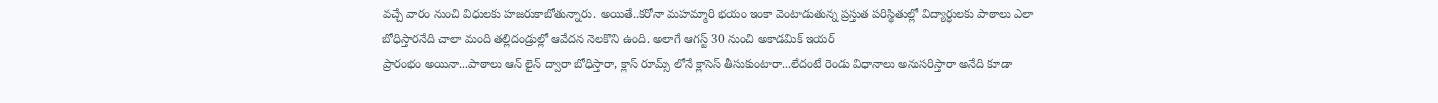వచ్చే వారం నుంచి విధులకు హజరుకాబోతున్నారు. అయితే..కరోనా మహమ్మారి భయం ఇంకా వెంటాడుతున్న ప్రస్తుత పరిస్థితుల్లో విద్యార్ధులకు పాఠాలు ఎలా బోధిస్తారనేది చాలా మంది తల్లిదండ్రుల్లో ఆవేదన నెలకొని ఉంది. అలాగే ఆగస్ట్ 30 నుంచి అకాడమిక్ ఇయర్
ప్రారంభం అయినా...పాఠాలు ఆన్ లైన్ ద్వారా బోధిస్తారా, క్లాస్ రూమ్స్ లోనే క్లాసెస్ తీసుకుంటారా...లేదంటే రెండు విధానాలు అనుసరిస్తారా అనేది కూడా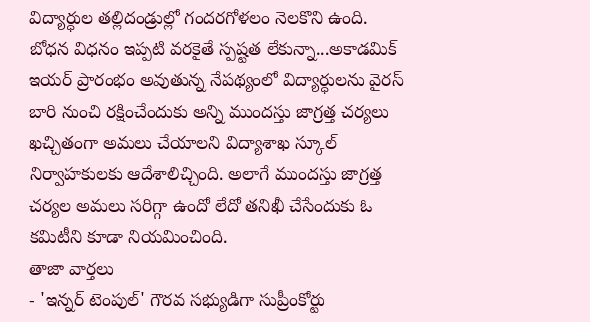విద్యార్ధుల తల్లిదండ్రుల్లో గందరగోళలం నెలకొని ఉంది. బోధన విధనం ఇప్పటి వరకైతే స్పష్టత లేకున్నా...అకాడమిక్ ఇయర్ ప్రారంభం అవుతున్న నేపథ్యంలో విద్యార్ధులను వైరస్ బారి నుంచి రక్షించేందుకు అన్ని ముందస్తు జాగ్రత్త చర్యలు ఖచ్చితంగా అమలు చేయాలని విద్యాశాఖ స్కూల్ నిర్వాహకులకు ఆదేశాలిచ్చింది. అలాగే ముందస్తు జాగ్రత్త చర్యల అమలు సరిగ్గా ఉందో లేదో తనిఖీ చేసేందుకు ఓ కమిటీని కూడా నియమించింది.
తాజా వార్తలు
- 'ఇన్నర్ టెంపుల్' గౌరవ సభ్యుడిగా సుప్రీంకోర్టు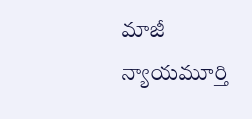మాజీ న్యాయమూర్తి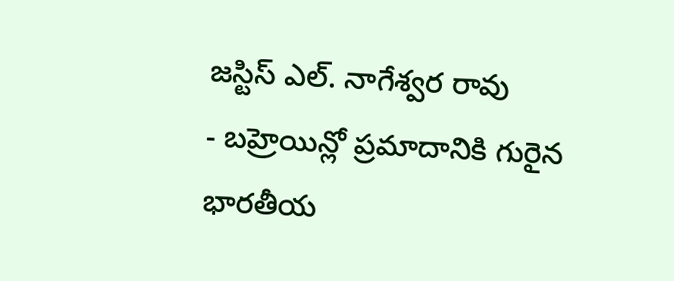జస్టిస్ ఎల్. నాగేశ్వర రావు
- బహ్రెయిన్లో ప్రమాదానికి గురైన భారతీయ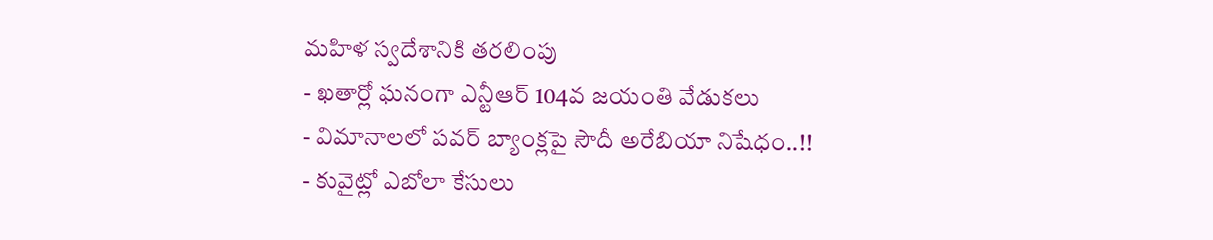మహిళ స్వదేశానికి తరలింపు
- ఖతార్లో ఘనంగా ఎన్టీఆర్ 104వ జయంతి వేడుకలు
- విమానాలలో పవర్ బ్యాంక్లపై సౌదీ అరేబియా నిషేధం..!!
- కువైట్లో ఎబోలా కేసులు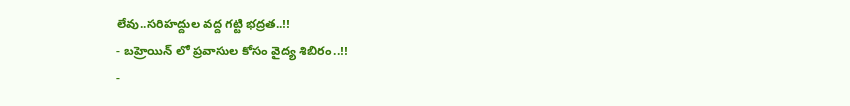లేవు..సరిహద్దుల వద్ద గట్టి భద్రత..!!
- బహ్రెయిన్ లో ప్రవాసుల కోసం వైద్య శిబిరం..!!
-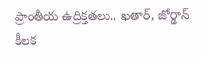ప్రాంతీయ ఉద్రిక్తతలు.. ఖతార్, జోర్డాన్ కీలక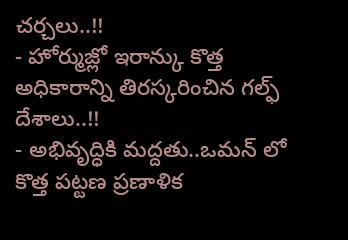చర్చలు..!!
- హోర్ముజ్లో ఇరాన్కు కొత్త అధికారాన్ని తిరస్కరించిన గల్ఫ్ దేశాలు..!!
- అభివృద్ధికి మద్దతు..ఒమన్ లో కొత్త పట్టణ ప్రణాళిక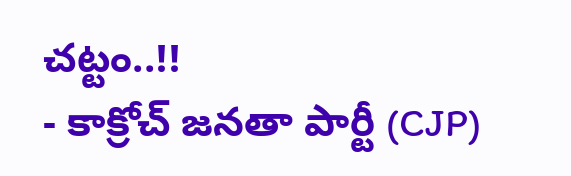చట్టం..!!
- కాక్రోచ్ జనతా పార్టీ (CJP)